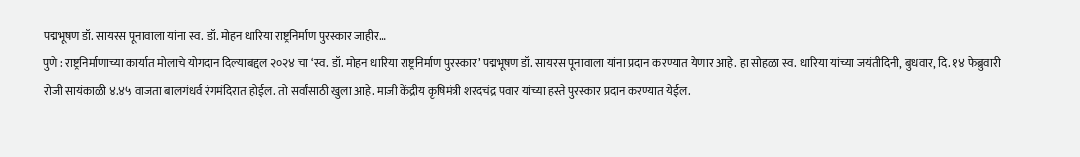पद्मभूषण डॉ. सायरस पूनावाला यांना स्व. डॉ. मोहन धारिया राष्ट्रनिर्माण पुरस्कार जाहीर…
पुणे : राष्ट्रनिर्माणाच्या कार्यात मोलाचे योगदान दिल्याबद्दल २०२४ चा ‘स्व. डॉ. मोहन धारिया राष्ट्रनिर्माण पुरस्कार’ पद्मभूषण डॉ. सायरस पूनावाला यांना प्रदान करण्यात येणार आहे. हा सोहळा स्व. धारिया यांच्या जयंतीदिनी, बुधवार, दि. १४ फेब्रुवारी रोजी सायंकाळी ४.४५ वाजता बालगंधर्व रंगमंदिरात होईल. तो सर्वांसाठी खुला आहे. माजी केंद्रीय कृषिमंत्री शरदचंद्र पवार यांच्या हस्ते पुरस्कार प्रदान करण्यात येईल.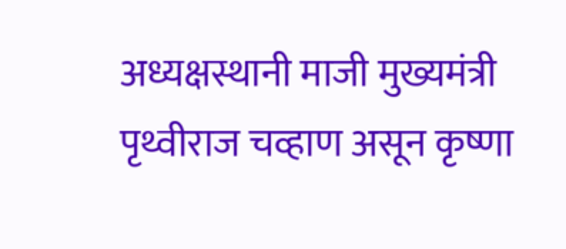अध्यक्षस्थानी माजी मुख्यमंत्री पृथ्वीराज चव्हाण असून कृष्णा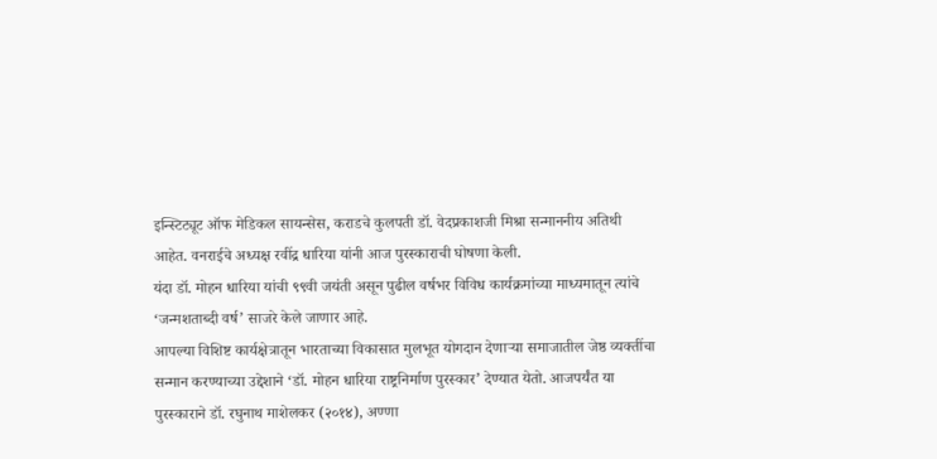इन्स्टिट्यूट ऑफ मेडिकल सायन्सेस, कराडचे कुलपती डॉ. वेदप्रकाशजी मिश्रा सन्माननीय अतिथी आहेत. वनराईचे अध्यक्ष रवींद्र धारिया यांनी आज पुरस्काराची घोषणा केली.
यंदा डॉ. मोहन धारिया यांची ९९वी जयंती असून पुढील वर्षभर विविध कार्यक्रमांच्या माध्यमातून त्यांचे ‘जन्मशताब्दी वर्ष’ साजरे केले जाणार आहे.
आपल्या विशिष्ट कार्यक्षेत्रातून भारताच्या विकासात मुलभूत योगदान देणाऱ्या समाजातील जेष्ठ व्यक्तींचा सन्मान करण्याच्या उद्देशाने ‘डॉ. मोहन धारिया राष्ट्रनिर्माण पुरस्कार’ देण्यात येतो. आजपर्यंत या पुरस्काराने डॉ. रघुनाथ माशेलकर (२०१४), अण्णा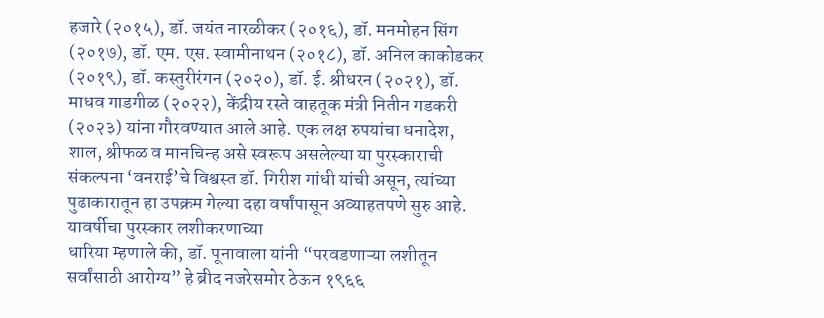हजारे (२०१५), डॉ. जयंत नारळीकर (२०१६), डॉ. मनमोहन सिंग (२०१७), डॉ. एम. एस. स्वामीनाथन (२०१८), डॉ. अनिल काकोडकर (२०१९), डॉ. कस्तुरीरंगन (२०२०), डॉ. ई. श्रीधरन (२०२१), डॉ. माधव गाडगीळ (२०२२), केंद्रीय रस्ते वाहतूक मंत्री नितीन गडकरी (२०२३) यांना गौरवण्यात आले आहे. एक लक्ष रुपयांचा धनादेश, शाल, श्रीफळ व मानचिन्ह असे स्वरूप असलेल्या या पुरस्काराची संकल्पना ‘वनराई’चे विश्वस्त डॉ. गिरीश गांधी यांची असून, त्यांच्या पुढाकारातून हा उपक्रम गेल्या दहा वर्षांपासून अव्याहतपणे सुरु आहे.
यावर्षीचा पुरस्कार लशीकरणाच्या
धारिया म्हणाले की, डॉ. पूनावाला यांनी “परवडणाऱ्या लशीतून सर्वांसाठी आरोग्य” हे ब्रीद नजरेसमोर ठेऊन १९६६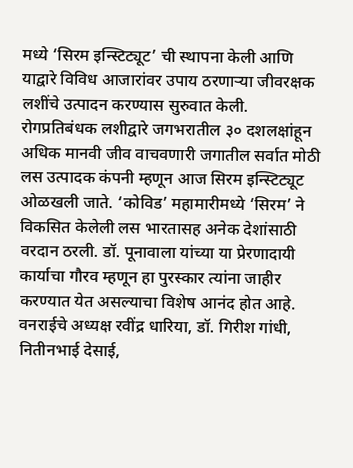मध्ये ‘सिरम इन्स्टिट्यूट’ ची स्थापना केली आणि याद्वारे विविध आजारांवर उपाय ठरणाऱ्या जीवरक्षक लशींचे उत्पादन करण्यास सुरुवात केली. रोगप्रतिबंधक लशीद्वारे जगभरातील ३० दशलक्षांहून अधिक मानवी जीव वाचवणारी जगातील सर्वात मोठी लस उत्पादक कंपनी म्हणून आज सिरम इन्स्टिट्यूट ओळखली जाते. ‘कोविड’ महामारीमध्ये ‘सिरम’ ने विकसित केलेली लस भारतासह अनेक देशांसाठी वरदान ठरली. डॉ. पूनावाला यांच्या या प्रेरणादायी कार्याचा गौरव म्हणून हा पुरस्कार त्यांना जाहीर करण्यात येत असल्याचा विशेष आनंद होत आहे.
वनराईचे अध्यक्ष रवींद्र धारिया, डॉ. गिरीश गांधी, नितीनभाई देसाई,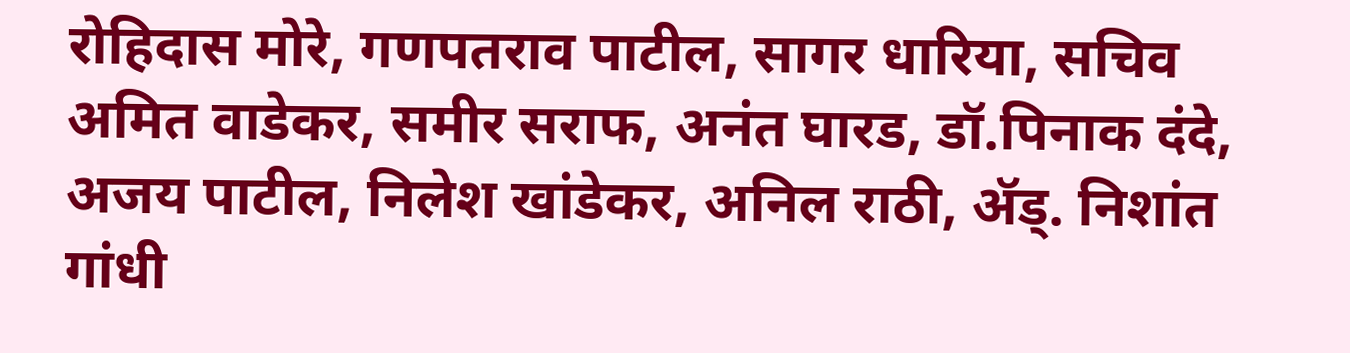रोहिदास मोरे, गणपतराव पाटील, सागर धारिया, सचिव अमित वाडेकर, समीर सराफ, अनंत घारड, डॉ.पिनाक दंदे, अजय पाटील, निलेश खांडेकर, अनिल राठी, ॲड्. निशांत गांधी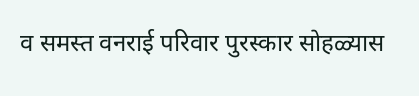व समस्त वनराई परिवार पुरस्कार सोहळ्यास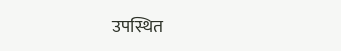उपस्थित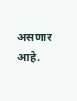असणार आहे.